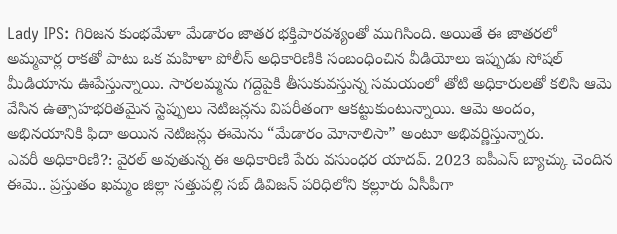Lady IPS: గిరిజన కుంభమేళా మేడారం జాతర భక్తిపారవశ్యంతో ముగిసింది. అయితే ఈ జాతరలో అమ్మవార్ల రాకతో పాటు ఒక మహిళా పోలీస్ అధికారిణికి సంబంధించిన వీడియోలు ఇప్పుడు సోషల్ మీడియాను ఊపేస్తున్నాయి. సారలమ్మను గద్దెపైకి తీసుకువస్తున్న సమయంలో తోటి అధికారులతో కలిసి ఆమె వేసిన ఉత్సాహభరితమైన స్టెప్పులు నెటిజన్లను విపరీతంగా ఆకట్టుకుంటున్నాయి. ఆమె అందం, అభినయానికి ఫిదా అయిన నెటిజన్లు ఈమెను “మేడారం మోనాలిసా” అంటూ అభివర్ణిస్తున్నారు.
ఎవరీ అధికారిణి?: వైరల్ అవుతున్న ఈ అధికారిణి పేరు వసుంధర యాదవ్. 2023 ఐపీఎస్ బ్యాచ్కు చెందిన ఈమె.. ప్రస్తుతం ఖమ్మం జిల్లా సత్తుపల్లి సబ్ డివిజన్ పరిధిలోని కల్లూరు ఏసీపీగా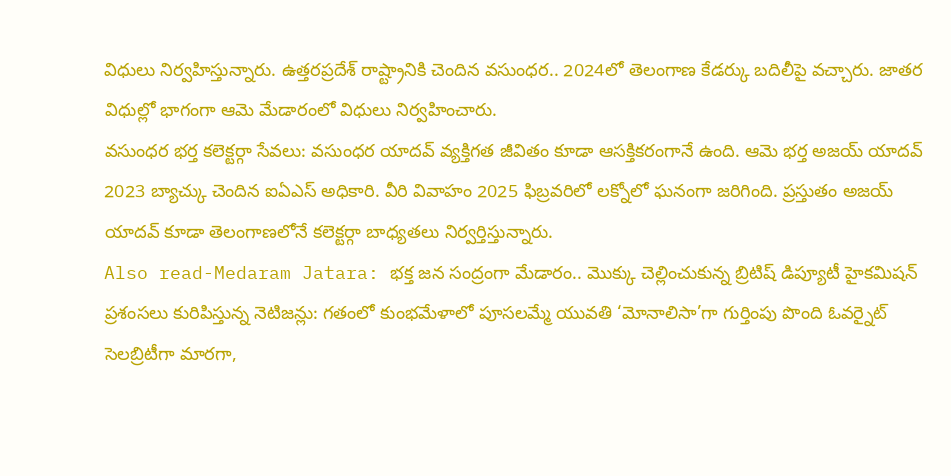విధులు నిర్వహిస్తున్నారు. ఉత్తరప్రదేశ్ రాష్ట్రానికి చెందిన వసుంధర.. 2024లో తెలంగాణ కేడర్కు బదిలీపై వచ్చారు. జాతర విధుల్లో భాగంగా ఆమె మేడారంలో విధులు నిర్వహించారు.
వసుంధర భర్త కలెక్టర్గా సేవలు: వసుంధర యాదవ్ వ్యక్తిగత జీవితం కూడా ఆసక్తికరంగానే ఉంది. ఆమె భర్త అజయ్ యాదవ్ 2023 బ్యాచ్కు చెందిన ఐఏఎస్ అధికారి. వీరి వివాహం 2025 ఫిబ్రవరిలో లక్నోలో ఘనంగా జరిగింది. ప్రస్తుతం అజయ్ యాదవ్ కూడా తెలంగాణలోనే కలెక్టర్గా బాధ్యతలు నిర్వర్తిస్తున్నారు.
Also read-Medaram Jatara: భక్త జన సంద్రంగా మేడారం.. మొక్కు చెల్లించుకున్న బ్రిటిష్ డిప్యూటీ హైకమిషన్
ప్రశంసలు కురిపిస్తున్న నెటిజన్లు: గతంలో కుంభమేళాలో పూసలమ్మే యువతి ‘మోనాలిసా’గా గుర్తింపు పొంది ఓవర్నైట్ సెలబ్రిటీగా మారగా,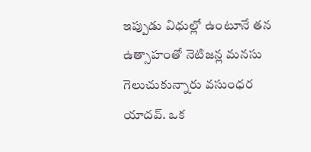ఇప్పుడు విధుల్లో ఉంటూనే తన ఉత్సాహంతో నెటిజన్ల మనసు గెలుచుకున్నారు వసుంధర యాదవ్. ఒక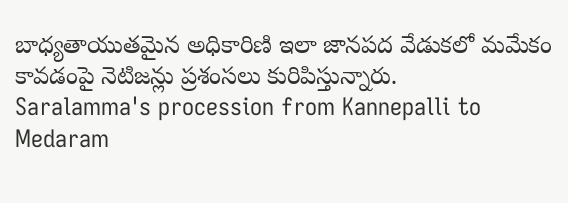బాధ్యతాయుతమైన అధికారిణి ఇలా జానపద వేడుకలో మమేకం కావడంపై నెటిజన్లు ప్రశంసలు కురిపిస్తున్నారు.
Saralamma's procession from Kannepalli to Medaram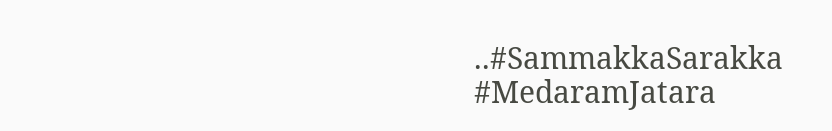..#SammakkaSarakka #MedaramJatara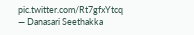pic.twitter.com/Rt7gfxYtcq
— Danasari Seethakka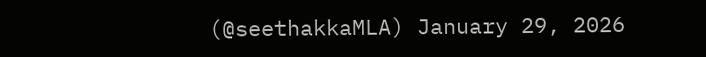(@seethakkaMLA) January 29, 2026